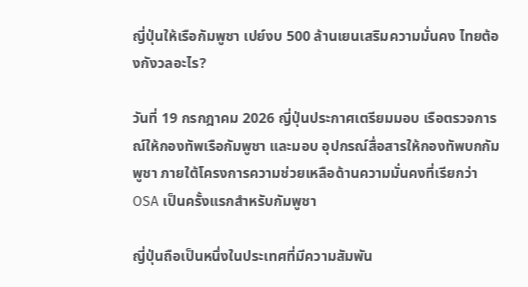ญี่ปุ่นให้เรือกัมพูชา เปย์งบ 500 ล้านเยนเสริมความมั่นคง ไทยต้องกังวลอะไร?

วันที่ 19 กรกฎาคม 2026 ญี่ปุ่นประกาศเตรียมมอบ เรือตรวจการณ์ให้กองทัพเรือกัมพูชา และมอบ อุปกรณ์สื่อสารให้กองทัพบกกัมพูชา ภายใต้โครงการความช่วยเหลือด้านความมั่นคงที่เรียกว่า OSA เป็นครั้งแรกสำหรับกัมพูชา

ญี่ปุ่นถือเป็นหนึ่งในประเทศที่มีความสัมพัน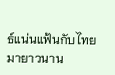ธ์แน่นแฟ้นกับไทยมายาวนาน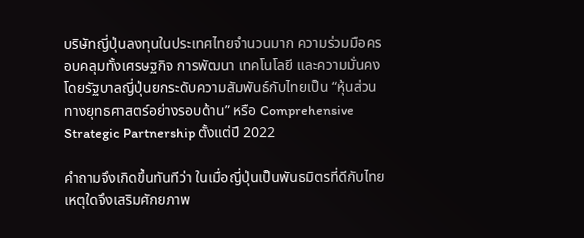บริษัทญี่ปุ่นลงทุนในประเทศไทยจำนวนมาก ความร่วมมือครอบคลุมทั้งเศรษฐกิจ การพัฒนา เทคโนโลยี และความมั่นคง โดยรัฐบาลญี่ปุ่นยกระดับความสัมพันธ์กับไทยเป็น “หุ้นส่วนทางยุทธศาสตร์อย่างรอบด้าน” หรือ Comprehensive Strategic Partnership ตั้งแต่ปี 2022

คำถามจึงเกิดขึ้นทันทีว่า ในเมื่อญี่ปุ่นเป็นพันธมิตรที่ดีกับไทย เหตุใดจึงเสริมศักยภาพ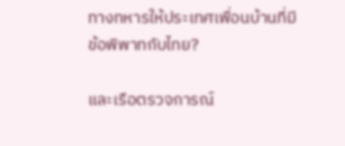ทางทหารให้ประเทศเพื่อนบ้านที่มีข้อพิพาทกับไทย?

และเรือตรวจการณ์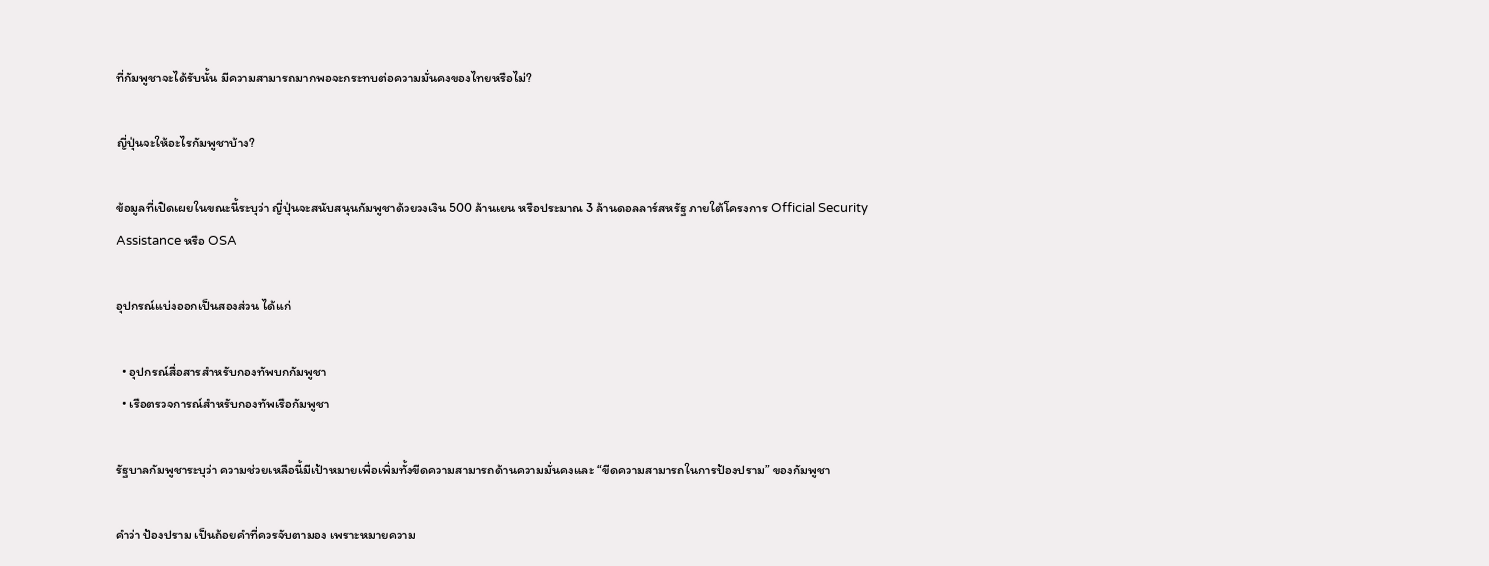ที่กัมพูชาจะได้รับนั้น มีความสามารถมากพอจะกระทบต่อความมั่นคงของไทยหรือไม่?

ญี่ปุ่นจะให้อะไรกัมพูชาบ้าง?

ข้อมูลที่เปิดเผยในขณะนี้ระบุว่า ญี่ปุ่นจะสนับสนุนกัมพูชาด้วยวงเงิน 500 ล้านเยน หรือประมาณ 3 ล้านดอลลาร์สหรัฐ ภายใต้โครงการ Official Security Assistance หรือ OSA

อุปกรณ์แบ่งออกเป็นสองส่วน ได้แก่

  • อุปกรณ์สื่อสารสำหรับกองทัพบกกัมพูชา
  • เรือตรวจการณ์สำหรับกองทัพเรือกัมพูชา

รัฐบาลกัมพูชาระบุว่า ความช่วยเหลือนี้มีเป้าหมายเพื่อเพิ่มทั้งขีดความสามารถด้านความมั่นคงและ “ขีดความสามารถในการป้องปราม” ของกัมพูชา

คำว่า ป้องปราม เป็นถ้อยคำที่ควรจับตามอง เพราะหมายความ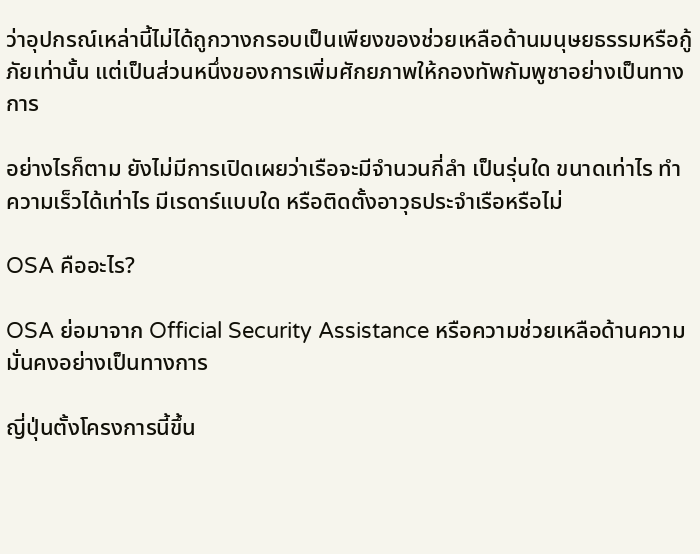ว่าอุปกรณ์เหล่านี้ไม่ได้ถูกวางกรอบเป็นเพียงของช่วยเหลือด้านมนุษยธรรมหรือกู้ภัยเท่านั้น แต่เป็นส่วนหนึ่งของการเพิ่มศักยภาพให้กองทัพกัมพูชาอย่างเป็นทางการ

อย่างไรก็ตาม ยังไม่มีการเปิดเผยว่าเรือจะมีจำนวนกี่ลำ เป็นรุ่นใด ขนาดเท่าไร ทำความเร็วได้เท่าไร มีเรดาร์แบบใด หรือติดตั้งอาวุธประจำเรือหรือไม่

OSA คืออะไร?

OSA ย่อมาจาก Official Security Assistance หรือความช่วยเหลือด้านความมั่นคงอย่างเป็นทางการ

ญี่ปุ่นตั้งโครงการนี้ขึ้น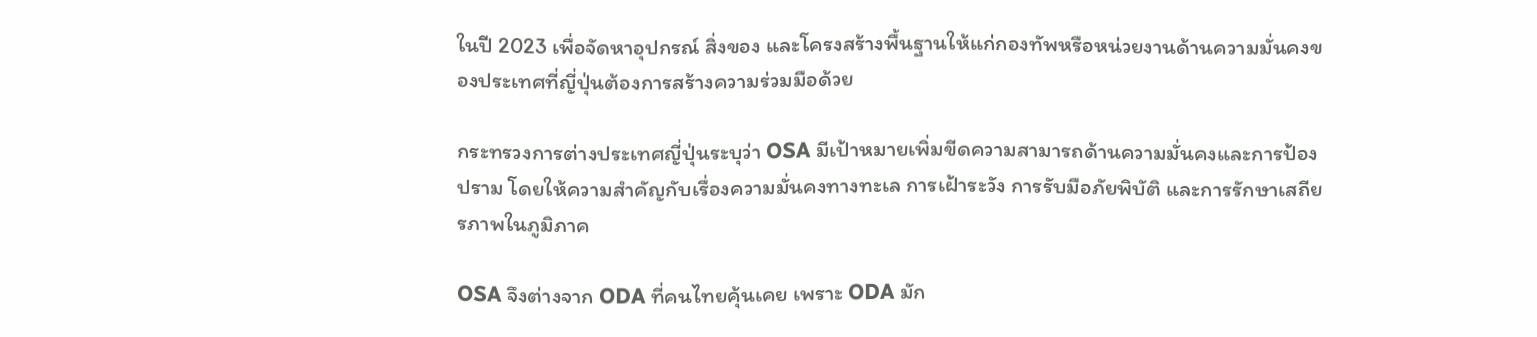ในปี 2023 เพื่อจัดหาอุปกรณ์ สิ่งของ และโครงสร้างพื้นฐานให้แก่กองทัพหรือหน่วยงานด้านความมั่นคงของประเทศที่ญี่ปุ่นต้องการสร้างความร่วมมือด้วย

กระทรวงการต่างประเทศญี่ปุ่นระบุว่า OSA มีเป้าหมายเพิ่มขีดความสามารถด้านความมั่นคงและการป้องปราม โดยให้ความสำคัญกับเรื่องความมั่นคงทางทะเล การเฝ้าระวัง การรับมือภัยพิบัติ และการรักษาเสถียรภาพในภูมิภาค

OSA จึงต่างจาก ODA ที่คนไทยคุ้นเคย เพราะ ODA มัก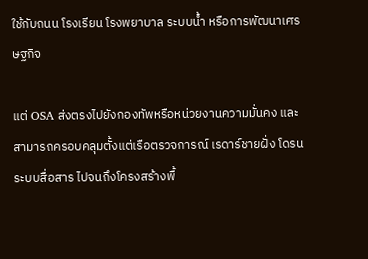ใช้กับถนน โรงเรียน โรงพยาบาล ระบบน้ำ หรือการพัฒนาเศรษฐกิจ

แต่ OSA ส่งตรงไปยังกองทัพหรือหน่วยงานความมั่นคง และสามารถครอบคลุมตั้งแต่เรือตรวจการณ์ เรดาร์ชายฝั่ง โดรน ระบบสื่อสาร ไปจนถึงโครงสร้างพื้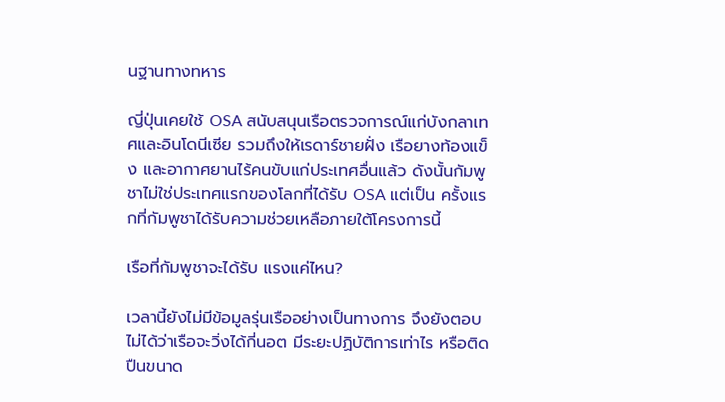นฐานทางทหาร

ญี่ปุ่นเคยใช้ OSA สนับสนุนเรือตรวจการณ์แก่บังกลาเทศและอินโดนีเซีย รวมถึงให้เรดาร์ชายฝั่ง เรือยางท้องแข็ง และอากาศยานไร้คนขับแก่ประเทศอื่นแล้ว ดังนั้นกัมพูชาไม่ใช่ประเทศแรกของโลกที่ได้รับ OSA แต่เป็น ครั้งแรกที่กัมพูชาได้รับความช่วยเหลือภายใต้โครงการนี้

เรือที่กัมพูชาจะได้รับ แรงแค่ไหน?

เวลานี้ยังไม่มีข้อมูลรุ่นเรืออย่างเป็นทางการ จึงยังตอบไม่ได้ว่าเรือจะวิ่งได้กี่นอต มีระยะปฏิบัติการเท่าไร หรือติดปืนขนาด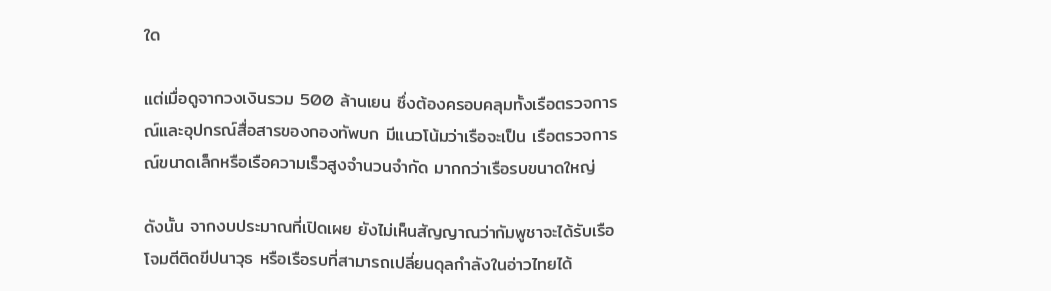ใด

แต่เมื่อดูจากวงเงินรวม 500 ล้านเยน ซึ่งต้องครอบคลุมทั้งเรือตรวจการณ์และอุปกรณ์สื่อสารของกองทัพบก มีแนวโน้มว่าเรือจะเป็น เรือตรวจการณ์ขนาดเล็กหรือเรือความเร็วสูงจำนวนจำกัด มากกว่าเรือรบขนาดใหญ่

ดังนั้น จากงบประมาณที่เปิดเผย ยังไม่เห็นสัญญาณว่ากัมพูชาจะได้รับเรือโจมตีติดขีปนาวุธ หรือเรือรบที่สามารถเปลี่ยนดุลกำลังในอ่าวไทยได้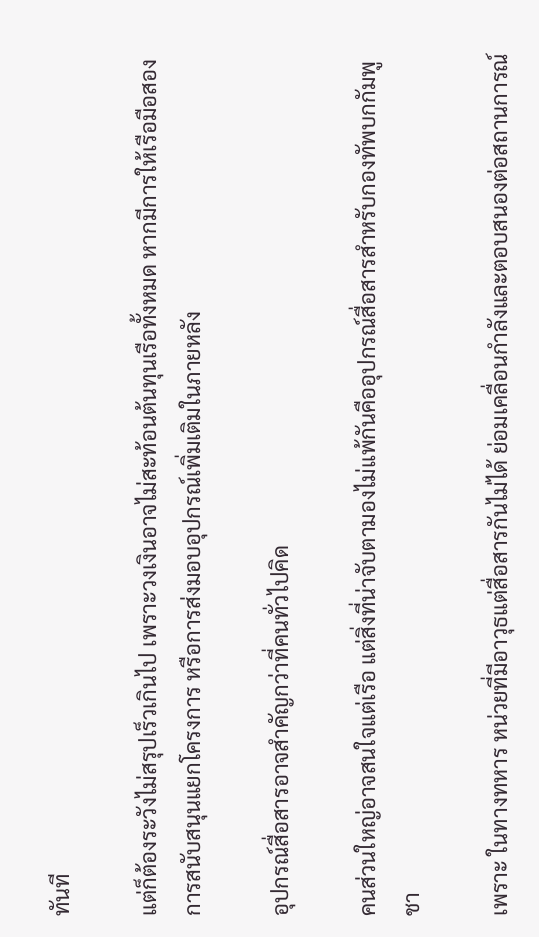ทันที

แต่ก็ต้องระวังไม่สรุปเร็วเกินไป เพราะวงเงินอาจไม่สะท้อนต้นทุนเรือทั้งหมด หากมีการให้เรือมือสอง การสนับสนุนแยกโครงการ หรือการส่งมอบอุปกรณ์เพิ่มเติมในภายหลัง

อุปกรณ์สื่อสารอาจสำคัญกว่าที่คนทั่วไปคิด

คนส่วนใหญ่อาจสนใจแต่เรือ แต่สิ่งที่น่าจับตามองไม่แพ้กันคืออุปกรณ์สื่อสารสำหรับกองทัพบกกัมพูชา

เพราะ ในทางทหาร หน่วยที่มีอาวุธแต่สื่อสารกันไม่ได้ ย่อมเคลื่อนกำลังและตอบสนองต่อสถานการณ์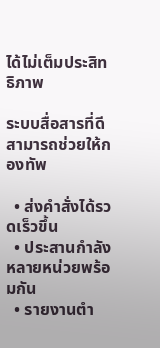ได้ไม่เต็มประสิทธิภาพ

ระบบสื่อสารที่ดีสามารถช่วยให้กองทัพ

  • ส่งคำสั่งได้รวดเร็วขึ้น
  • ประสานกำลังหลายหน่วยพร้อมกัน
  • รายงานตำ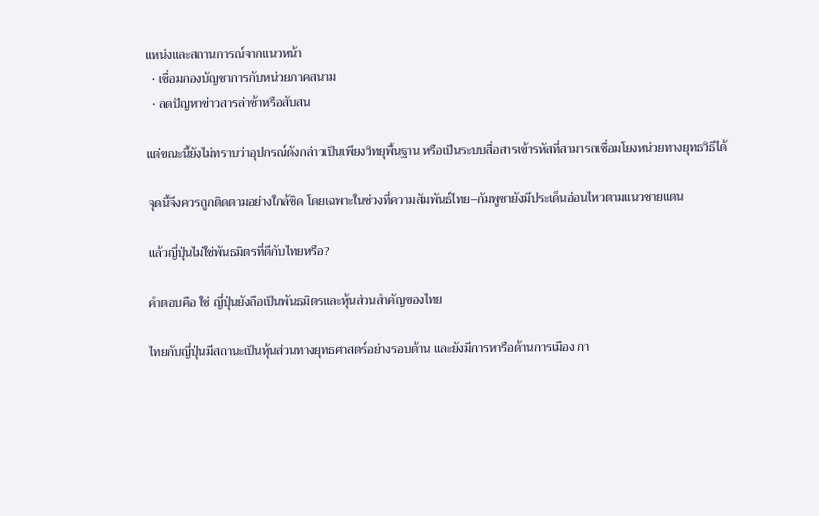แหน่งและสถานการณ์จากแนวหน้า
  • เชื่อมกองบัญชาการกับหน่วยภาคสนาม
  • ลดปัญหาข่าวสารล่าช้าหรือสับสน

แต่ขณะนี้ยังไม่ทราบว่าอุปกรณ์ดังกล่าวเป็นเพียงวิทยุพื้นฐาน หรือเป็นระบบสื่อสารเข้ารหัสที่สามารถเชื่อมโยงหน่วยทางยุทธวิธีได้

จุดนี้จึงควรถูกติดตามอย่างใกล้ชิด โดยเฉพาะในช่วงที่ความสัมพันธ์ไทย–กัมพูชายังมีประเด็นอ่อนไหวตามแนวชายแดน

แล้วญี่ปุ่นไม่ใช่พันธมิตรที่ดีกับไทยหรือ?

คำตอบคือ ใช่ ญี่ปุ่นยังถือเป็นพันธมิตรและหุ้นส่วนสำคัญของไทย

ไทยกับญี่ปุ่นมีสถานะเป็นหุ้นส่วนทางยุทธศาสตร์อย่างรอบด้าน และยังมีการหารือด้านการเมือง กา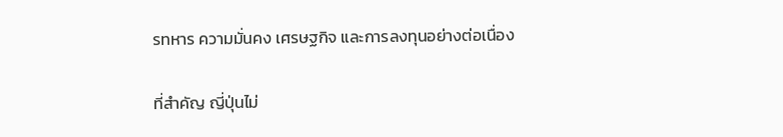รทหาร ความมั่นคง เศรษฐกิจ และการลงทุนอย่างต่อเนื่อง

ที่สำคัญ ญี่ปุ่นไม่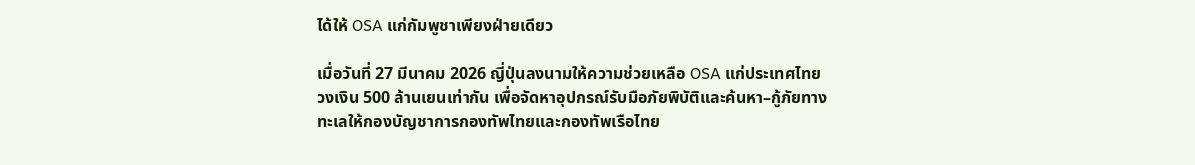ได้ให้ OSA แก่กัมพูชาเพียงฝ่ายเดียว

เมื่อวันที่ 27 มีนาคม 2026 ญี่ปุ่นลงนามให้ความช่วยเหลือ OSA แก่ประเทศไทยวงเงิน 500 ล้านเยนเท่ากัน เพื่อจัดหาอุปกรณ์รับมือภัยพิบัติและค้นหา–กู้ภัยทางทะเลให้กองบัญชาการกองทัพไทยและกองทัพเรือไทย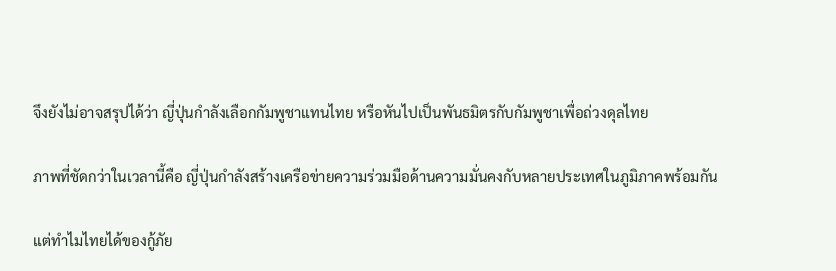จึงยังไม่อาจสรุปได้ว่า ญี่ปุ่นกำลังเลือกกัมพูชาแทนไทย หรือหันไปเป็นพันธมิตรกับกัมพูชาเพื่อถ่วงดุลไทย

ภาพที่ชัดกว่าในเวลานี้คือ ญี่ปุ่นกำลังสร้างเครือข่ายความร่วมมือด้านความมั่นคงกับหลายประเทศในภูมิภาคพร้อมกัน

แต่ทำไมไทยได้ของกู้ภัย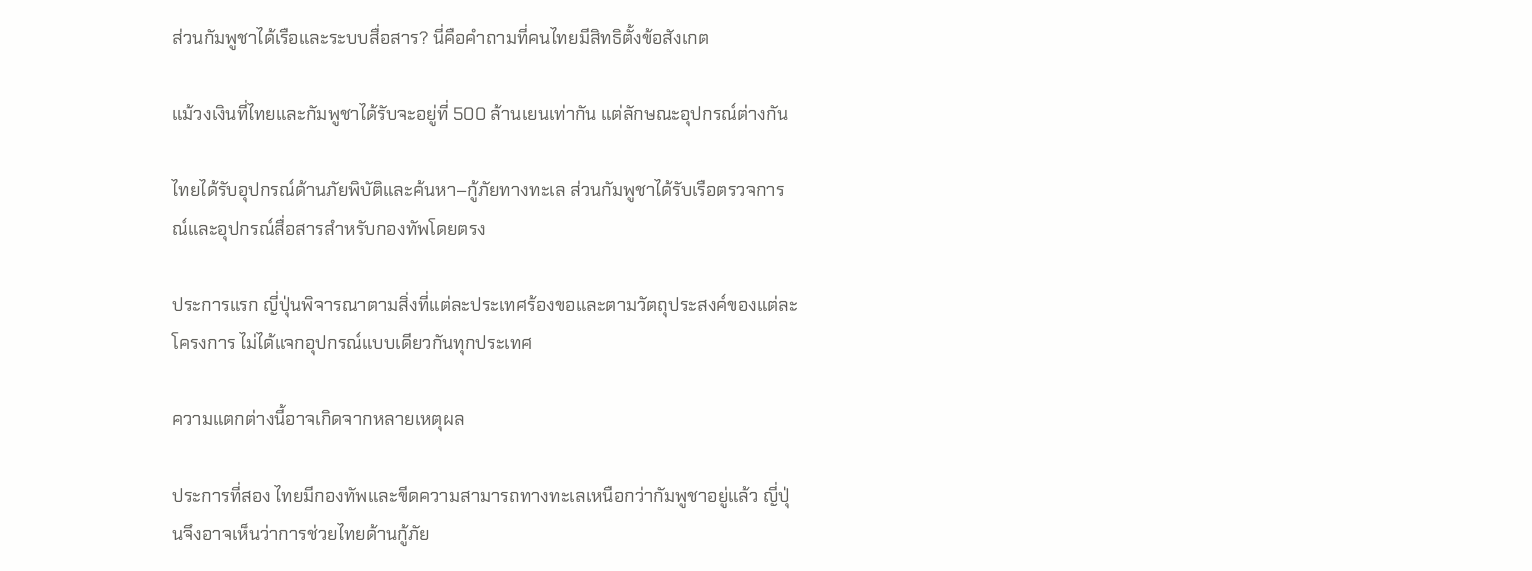ส่วนกัมพูชาได้เรือและระบบสื่อสาร? นี่คือคำถามที่คนไทยมีสิทธิตั้งข้อสังเกต

แม้วงเงินที่ไทยและกัมพูชาได้รับจะอยู่ที่ 500 ล้านเยนเท่ากัน แต่ลักษณะอุปกรณ์ต่างกัน

ไทยได้รับอุปกรณ์ด้านภัยพิบัติและค้นหา–กู้ภัยทางทะเล ส่วนกัมพูชาได้รับเรือตรวจการณ์และอุปกรณ์สื่อสารสำหรับกองทัพโดยตรง

ประการแรก ญี่ปุ่นพิจารณาตามสิ่งที่แต่ละประเทศร้องขอและตามวัตถุประสงค์ของแต่ละโครงการ ไม่ได้แจกอุปกรณ์แบบเดียวกันทุกประเทศ

ความแตกต่างนี้อาจเกิดจากหลายเหตุผล

ประการที่สอง ไทยมีกองทัพและขีดความสามารถทางทะเลเหนือกว่ากัมพูชาอยู่แล้ว ญี่ปุ่นจึงอาจเห็นว่าการช่วยไทยด้านกู้ภัย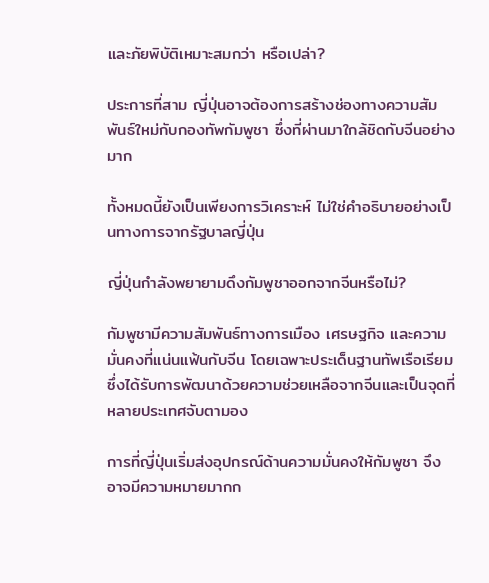และภัยพิบัติเหมาะสมกว่า หรือเปล่า?

ประการที่สาม ญี่ปุ่นอาจต้องการสร้างช่องทางความสัมพันธ์ใหม่กับกองทัพกัมพูชา ซึ่งที่ผ่านมาใกล้ชิดกับจีนอย่างมาก

ทั้งหมดนี้ยังเป็นเพียงการวิเคราะห์ ไม่ใช่คำอธิบายอย่างเป็นทางการจากรัฐบาลญี่ปุ่น

ญี่ปุ่นกำลังพยายามดึงกัมพูชาออกจากจีนหรือไม่?

กัมพูชามีความสัมพันธ์ทางการเมือง เศรษฐกิจ และความมั่นคงที่แน่นแฟ้นกับจีน โดยเฉพาะประเด็นฐานทัพเรือเรียม ซึ่งได้รับการพัฒนาด้วยความช่วยเหลือจากจีนและเป็นจุดที่หลายประเทศจับตามอง

การที่ญี่ปุ่นเริ่มส่งอุปกรณ์ด้านความมั่นคงให้กัมพูชา จึงอาจมีความหมายมากก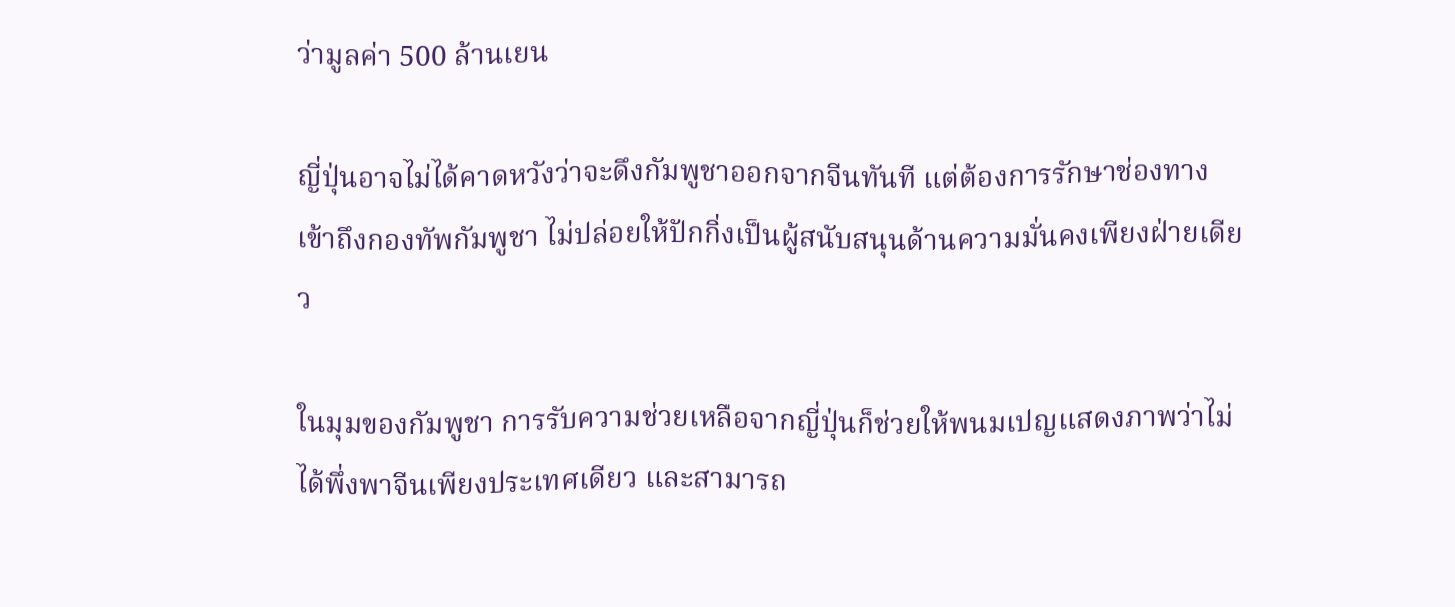ว่ามูลค่า 500 ล้านเยน

ญี่ปุ่นอาจไม่ได้คาดหวังว่าจะดึงกัมพูชาออกจากจีนทันที แต่ต้องการรักษาช่องทางเข้าถึงกองทัพกัมพูชา ไม่ปล่อยให้ปักกิ่งเป็นผู้สนับสนุนด้านความมั่นคงเพียงฝ่ายเดียว

ในมุมของกัมพูชา การรับความช่วยเหลือจากญี่ปุ่นก็ช่วยให้พนมเปญแสดงภาพว่าไม่ได้พึ่งพาจีนเพียงประเทศเดียว และสามารถ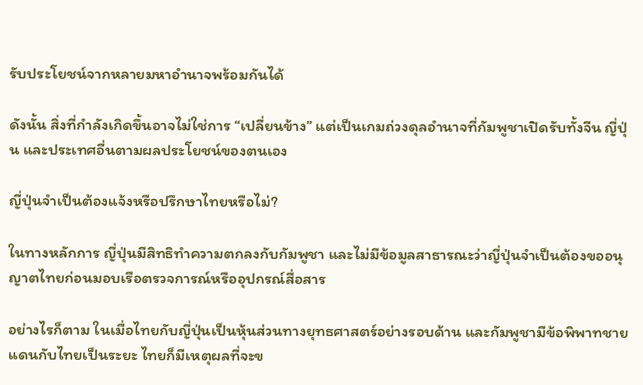รับประโยชน์จากหลายมหาอำนาจพร้อมกันได้

ดังนั้น สิ่งที่กำลังเกิดขึ้นอาจไม่ใช่การ “เปลี่ยนข้าง” แต่เป็นเกมถ่วงดุลอำนาจที่กัมพูชาเปิดรับทั้งจีน ญี่ปุ่น และประเทศอื่นตามผลประโยชน์ของตนเอง

ญี่ปุ่นจำเป็นต้องแจ้งหรือปรึกษาไทยหรือไม่?

ในทางหลักการ ญี่ปุ่นมีสิทธิทำความตกลงกับกัมพูชา และไม่มีข้อมูลสาธารณะว่าญี่ปุ่นจำเป็นต้องขออนุญาตไทยก่อนมอบเรือตรวจการณ์หรืออุปกรณ์สื่อสาร

อย่างไรก็ตาม ในเมื่อไทยกับญี่ปุ่นเป็นหุ้นส่วนทางยุทธศาสตร์อย่างรอบด้าน และกัมพูชามีข้อพิพาทชายแดนกับไทยเป็นระยะ ไทยก็มีเหตุผลที่จะข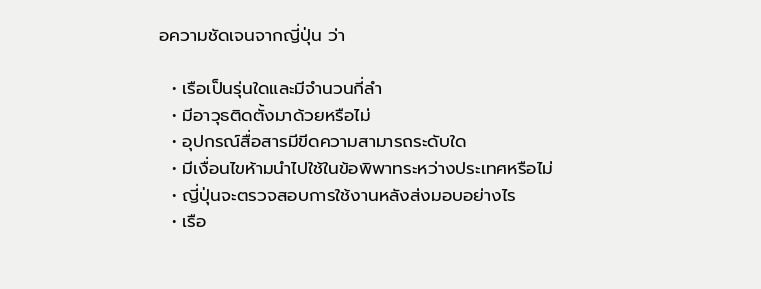อความชัดเจนจากญี่ปุ่น ว่า

  • เรือเป็นรุ่นใดและมีจำนวนกี่ลำ
  • มีอาวุธติดตั้งมาด้วยหรือไม่
  • อุปกรณ์สื่อสารมีขีดความสามารถระดับใด
  • มีเงื่อนไขห้ามนำไปใช้ในข้อพิพาทระหว่างประเทศหรือไม่
  • ญี่ปุ่นจะตรวจสอบการใช้งานหลังส่งมอบอย่างไร
  • เรือ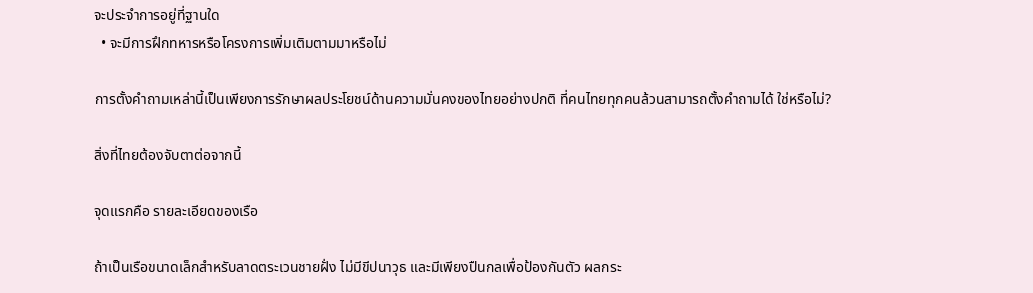จะประจำการอยู่ที่ฐานใด
  • จะมีการฝึกทหารหรือโครงการเพิ่มเติมตามมาหรือไม่

การตั้งคำถามเหล่านี้เป็นเพียงการรักษาผลประโยชน์ด้านความมั่นคงของไทยอย่างปกติ ที่คนไทยทุกคนล้วนสามารถตั้งคำถามได้ ใช่หรือไม่?

สิ่งที่ไทยต้องจับตาต่อจากนี้

จุดแรกคือ รายละเอียดของเรือ

ถ้าเป็นเรือขนาดเล็กสำหรับลาดตระเวนชายฝั่ง ไม่มีขีปนาวุธ และมีเพียงปืนกลเพื่อป้องกันตัว ผลกระ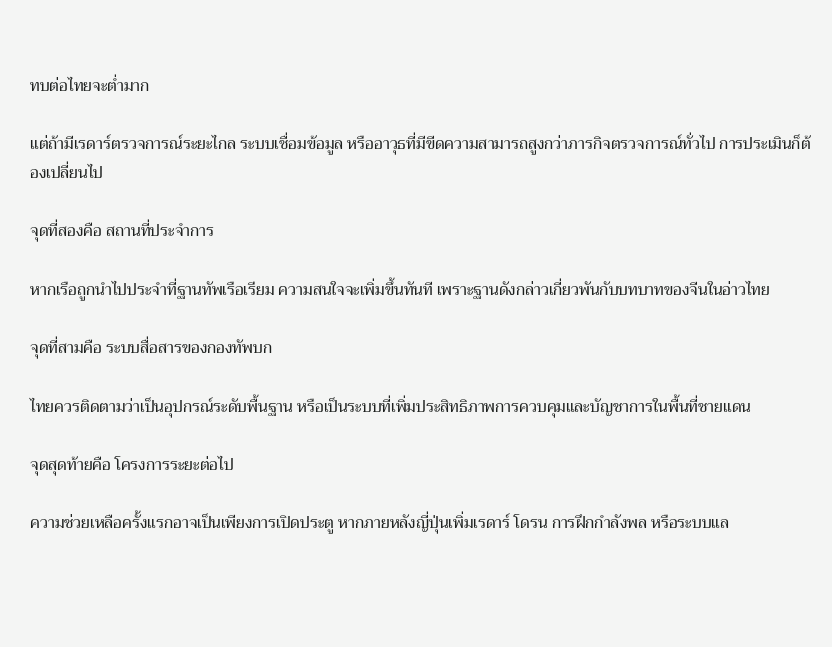ทบต่อไทยจะต่ำมาก

แต่ถ้ามีเรดาร์ตรวจการณ์ระยะไกล ระบบเชื่อมข้อมูล หรืออาวุธที่มีขีดความสามารถสูงกว่าภารกิจตรวจการณ์ทั่วไป การประเมินก็ต้องเปลี่ยนไป

จุดที่สองคือ สถานที่ประจำการ

หากเรือถูกนำไปประจำที่ฐานทัพเรือเรียม ความสนใจจะเพิ่มขึ้นทันที เพราะฐานดังกล่าวเกี่ยวพันกับบทบาทของจีนในอ่าวไทย

จุดที่สามคือ ระบบสื่อสารของกองทัพบก

ไทยควรติดตามว่าเป็นอุปกรณ์ระดับพื้นฐาน หรือเป็นระบบที่เพิ่มประสิทธิภาพการควบคุมและบัญชาการในพื้นที่ชายแดน

จุดสุดท้ายคือ โครงการระยะต่อไป

ความช่วยเหลือครั้งแรกอาจเป็นเพียงการเปิดประตู หากภายหลังญี่ปุ่นเพิ่มเรดาร์ โดรน การฝึกกำลังพล หรือระบบแล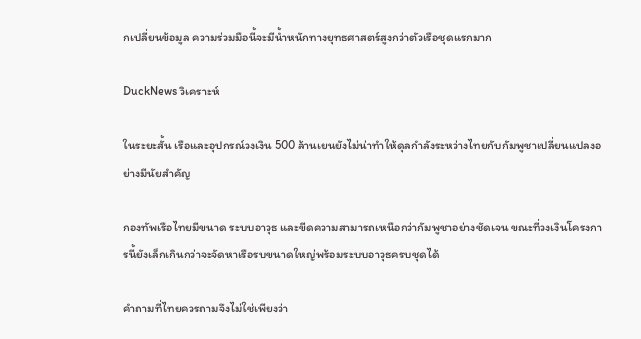กเปลี่ยนข้อมูล ความร่วมมือนี้จะมีน้ำหนักทางยุทธศาสตร์สูงกว่าตัวเรือชุดแรกมาก

DuckNews วิเคราะห์

ในระยะสั้น เรือและอุปกรณ์วงเงิน 500 ล้านเยนยังไม่น่าทำให้ดุลกำลังระหว่างไทยกับกัมพูชาเปลี่ยนแปลงอย่างมีนัยสำคัญ

กองทัพเรือไทยมีขนาด ระบบอาวุธ และขีดความสามารถเหนือกว่ากัมพูชาอย่างชัดเจน ขณะที่วงเงินโครงการนี้ยังเล็กเกินกว่าจะจัดหาเรือรบขนาดใหญ่พร้อมระบบอาวุธครบชุดได้

คำถามที่ไทยควรถามจึงไม่ใช่เพียงว่า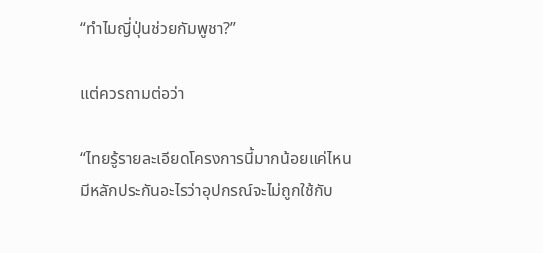“ทำไมญี่ปุ่นช่วยกัมพูชา?”

แต่ควรถามต่อว่า

“ไทยรู้รายละเอียดโครงการนี้มากน้อยแค่ไหน มีหลักประกันอะไรว่าอุปกรณ์จะไม่ถูกใช้กับ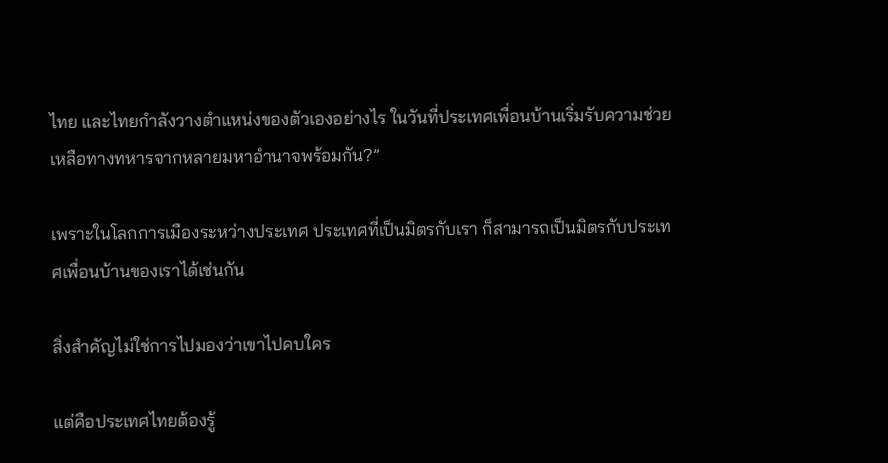ไทย และไทยกำลังวางตำแหน่งของตัวเองอย่างไร ในวันที่ประเทศเพื่อนบ้านเริ่มรับความช่วยเหลือทางทหารจากหลายมหาอำนาจพร้อมกัน?”

เพราะในโลกการเมืองระหว่างประเทศ ประเทศที่เป็นมิตรกับเรา ก็สามารถเป็นมิตรกับประเทศเพื่อนบ้านของเราได้เช่นกัน

สิ่งสำคัญไม่ใช่การไปมองว่าเขาไปคบใคร

แต่คือประเทศไทยต้องรู้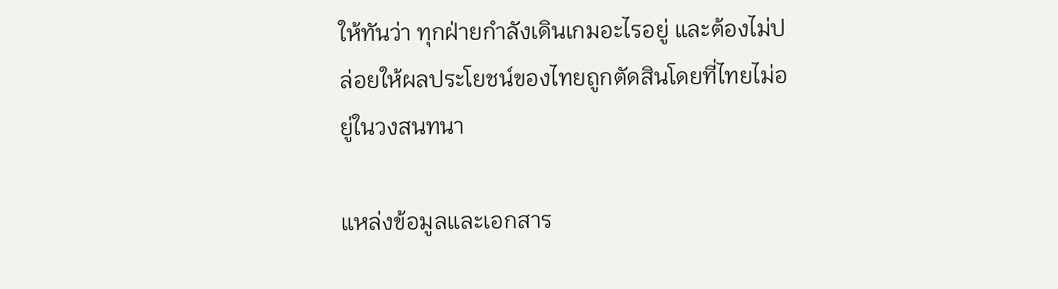ให้ทันว่า ทุกฝ่ายกำลังเดินเกมอะไรอยู่ และต้องไม่ปล่อยให้ผลประโยชน์ของไทยถูกตัดสินโดยที่ไทยไม่อยู่ในวงสนทนา

แหล่งข้อมูลและเอกสาร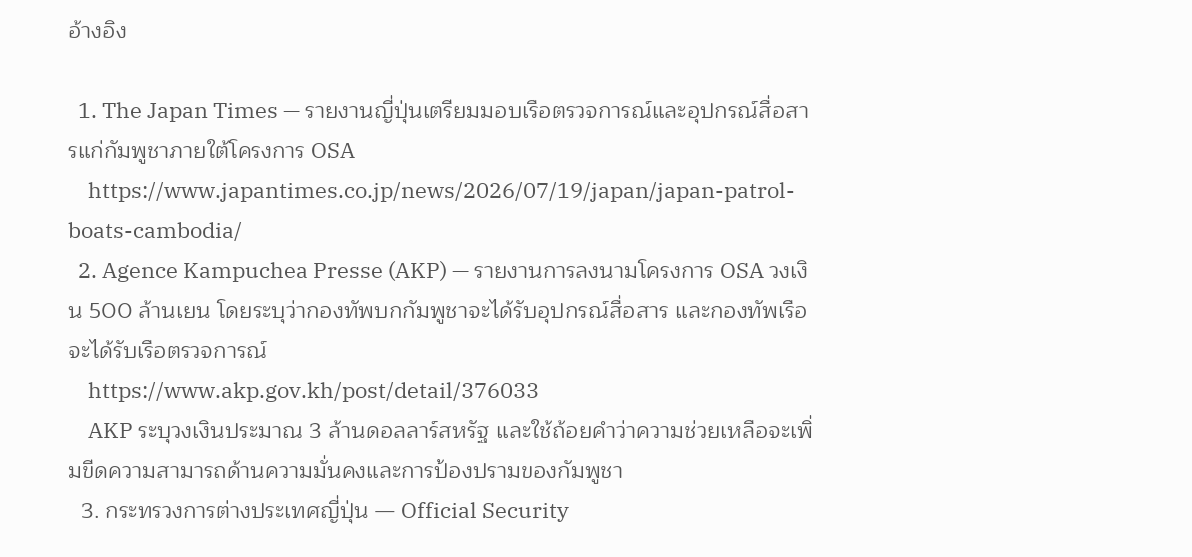อ้างอิง

  1. The Japan Times — รายงานญี่ปุ่นเตรียมมอบเรือตรวจการณ์และอุปกรณ์สื่อสารแก่กัมพูชาภายใต้โครงการ OSA
    https://www.japantimes.co.jp/news/2026/07/19/japan/japan-patrol-boats-cambodia/
  2. Agence Kampuchea Presse (AKP) — รายงานการลงนามโครงการ OSA วงเงิน 500 ล้านเยน โดยระบุว่ากองทัพบกกัมพูชาจะได้รับอุปกรณ์สื่อสาร และกองทัพเรือจะได้รับเรือตรวจการณ์
    https://www.akp.gov.kh/post/detail/376033
    AKP ระบุวงเงินประมาณ 3 ล้านดอลลาร์สหรัฐ และใช้ถ้อยคำว่าความช่วยเหลือจะเพิ่มขีดความสามารถด้านความมั่นคงและการป้องปรามของกัมพูชา
  3. กระทรวงการต่างประเทศญี่ปุ่น — Official Security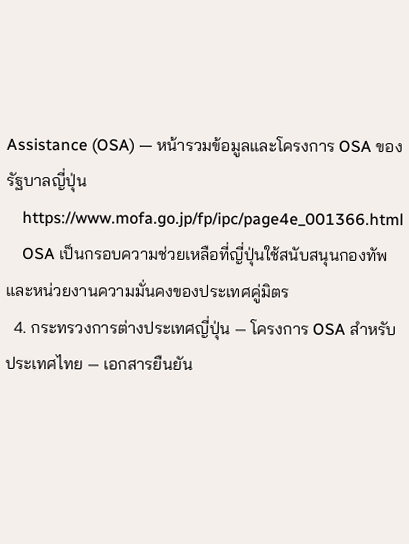Assistance (OSA) — หน้ารวมข้อมูลและโครงการ OSA ของรัฐบาลญี่ปุ่น
    https://www.mofa.go.jp/fp/ipc/page4e_001366.html
    OSA เป็นกรอบความช่วยเหลือที่ญี่ปุ่นใช้สนับสนุนกองทัพและหน่วยงานความมั่นคงของประเทศคู่มิตร
  4. กระทรวงการต่างประเทศญี่ปุ่น — โครงการ OSA สำหรับประเทศไทย — เอกสารยืนยัน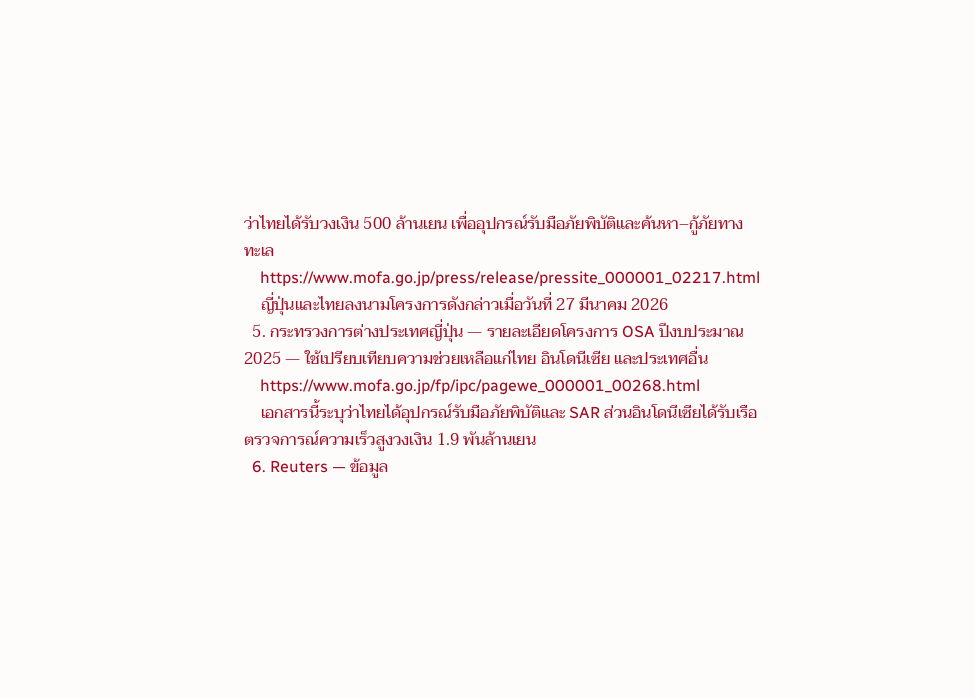ว่าไทยได้รับวงเงิน 500 ล้านเยน เพื่ออุปกรณ์รับมือภัยพิบัติและค้นหา–กู้ภัยทางทะเล
    https://www.mofa.go.jp/press/release/pressite_000001_02217.html
    ญี่ปุ่นและไทยลงนามโครงการดังกล่าวเมื่อวันที่ 27 มีนาคม 2026
  5. กระทรวงการต่างประเทศญี่ปุ่น — รายละเอียดโครงการ OSA ปีงบประมาณ 2025 — ใช้เปรียบเทียบความช่วยเหลือแก่ไทย อินโดนีเซีย และประเทศอื่น
    https://www.mofa.go.jp/fp/ipc/pagewe_000001_00268.html
    เอกสารนี้ระบุว่าไทยได้อุปกรณ์รับมือภัยพิบัติและ SAR ส่วนอินโดนีเซียได้รับเรือตรวจการณ์ความเร็วสูงวงเงิน 1.9 พันล้านเยน
  6. Reuters — ข้อมูล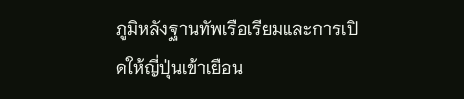ภูมิหลังฐานทัพเรือเรียมและการเปิดให้ญี่ปุ่นเข้าเยือน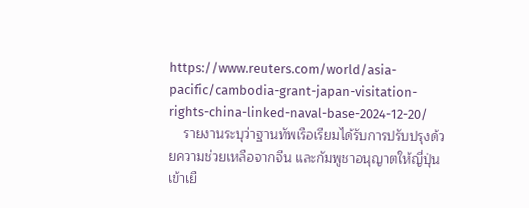https://www.reuters.com/world/asia-pacific/cambodia-grant-japan-visitation-rights-china-linked-naval-base-2024-12-20/
    รายงานระบุว่าฐานทัพเรือเรียมได้รับการปรับปรุงด้วยความช่วยเหลือจากจีน และกัมพูชาอนุญาตให้ญี่ปุ่นเข้าเยื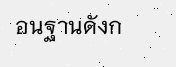อนฐานดังก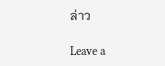ล่าว

Leave a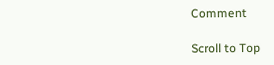Comment

Scroll to Top